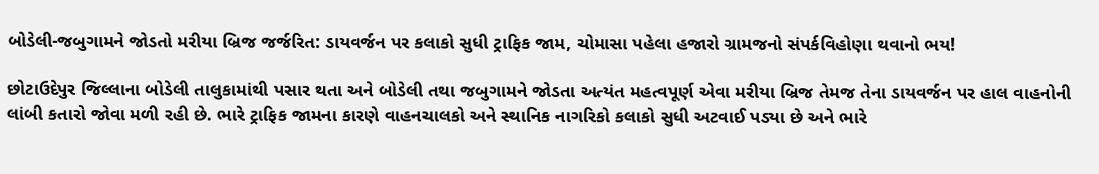બોડેલી-જબુગામને જોડતો મરીયા બ્રિજ જર્જરિત: ડાયવર્જન પર કલાકો સુધી ટ્રાફિક જામ, ચોમાસા પહેલા હજારો ગ્રામજનો સંપર્કવિહોણા થવાનો ભય!

છોટાઉદેપુર જિલ્લાના બોડેલી તાલુકામાંથી પસાર થતા અને બોડેલી તથા જબુગામને જોડતા અત્યંત મહત્વપૂર્ણ એવા મરીયા બ્રિજ તેમજ તેના ડાયવર્જન પર હાલ વાહનોની લાંબી કતારો જોવા મળી રહી છે. ભારે ટ્રાફિક જામના કારણે વાહનચાલકો અને સ્થાનિક નાગરિકો કલાકો સુધી અટવાઈ પડ્યા છે અને ભારે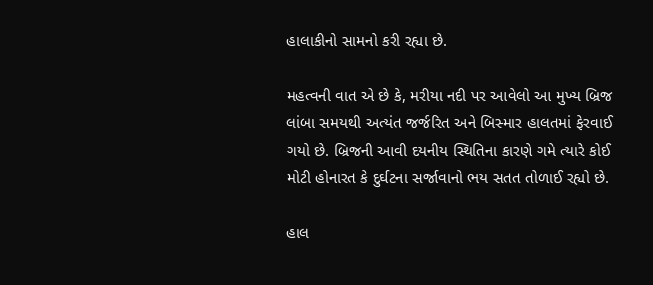હાલાકીનો સામનો કરી રહ્યા છે.

મહત્વની વાત એ છે કે, મરીયા નદી પર આવેલો આ મુખ્ય બ્રિજ લાંબા સમયથી અત્યંત જર્જરિત અને બિસ્માર હાલતમાં ફેરવાઈ ગયો છે. બ્રિજની આવી દયનીય સ્થિતિના કારણે ગમે ત્યારે કોઈ મોટી હોનારત કે દુર્ઘટના સર્જાવાનો ભય સતત તોળાઈ રહ્યો છે.

હાલ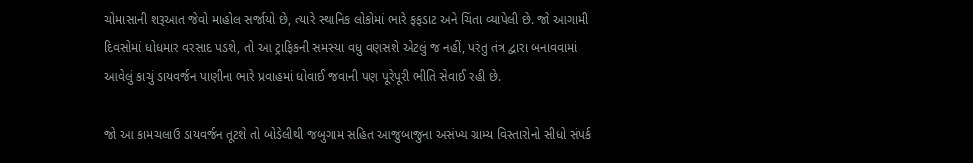ચોમાસાની શરૂઆત જેવો માહોલ સર્જાયો છે, ત્યારે સ્થાનિક લોકોમાં ભારે ફફડાટ અને ચિંતા વ્યાપેલી છે. જો આગામી દિવસોમાં ધોધમાર વરસાદ પડશે, તો આ ટ્રાફિકની સમસ્યા વધુ વણસશે એટલું જ નહીં, પરંતુ તંત્ર દ્વારા બનાવવામાં આવેલું કાચું ડાયવર્જન પાણીના ભારે પ્રવાહમાં ધોવાઈ જવાની પણ પૂરેપૂરી ભીતિ સેવાઈ રહી છે.

જો આ કામચલાઉ ડાયવર્જન તૂટશે તો બોડેલીથી જબુગામ સહિત આજુબાજુના અસંખ્ય ગ્રામ્ય વિસ્તારોનો સીધો સંપર્ક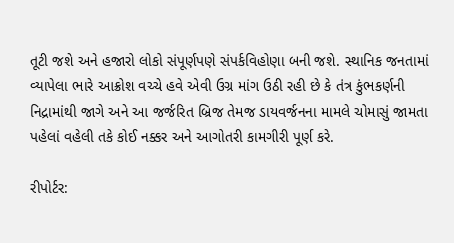તૂટી જશે અને હજારો લોકો સંપૂર્ણપણે સંપર્કવિહોણા બની જશે. સ્થાનિક જનતામાં વ્યાપેલા ભારે આક્રોશ વચ્ચે હવે એવી ઉગ્ર માંગ ઉઠી રહી છે કે તંત્ર કુંભકર્ણની નિદ્રામાંથી જાગે અને આ જર્જરિત બ્રિજ તેમજ ડાયવર્જનના મામલે ચોમાસું જામતા પહેલાં વહેલી તકે કોઈ નક્કર અને આગોતરી કામગીરી પૂર્ણ કરે.

રીપોર્ટર: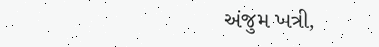અંજુમ ખત્રી,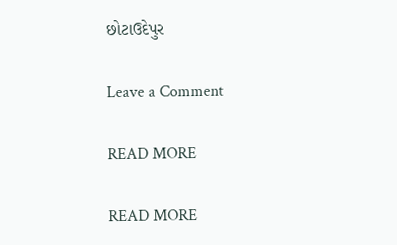છોટાઉદેપુર

Leave a Comment

READ MORE

READ MORE